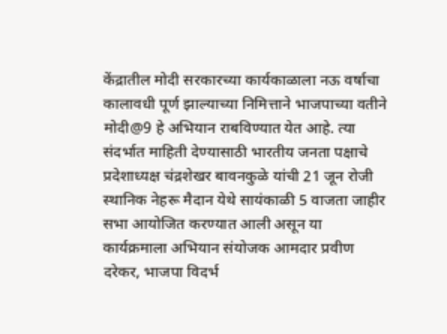केंद्रातील मोदी सरकारच्या कार्यकाळाला नऊ वर्षाचा कालावधी पूर्ण झाल्याच्या निमित्ताने भाजपाच्या वतीने मोदी@9 हे अभियान राबविण्यात येत आहे. त्या संदर्भात माहिती देण्यासाठी भारतीय जनता पक्षाचे प्रदेशाध्यक्ष चंद्रशेखर बावनकुळे यांची 21 जून रोजी स्थानिक नेहरू मैदान येथे सायंकाळी 5 वाजता जाहीर सभा आयोजित करण्यात आली असून या कार्यक्रमाला अभियान संयोजक आमदार प्रवीण दरेकर, भाजपा विदर्भ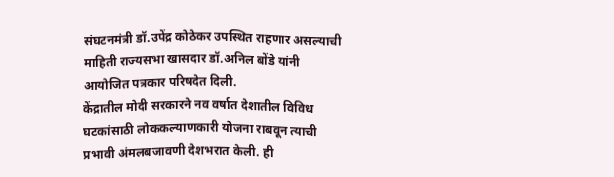संघटनमंत्री डॉ.उपेंद्र कोठेकर उपस्थित राहणार असल्याची माहिती राज्यसभा खासदार डॉ.अनिल बोंडे यांनी आयोजित पत्रकार परिषदेत दिली.
केंद्रातील मोदी सरकारने नव वर्षात देशातील विविध घटकांसाठी लोककल्याणकारी योजना राबवून त्याची प्रभावी अंमलबजावणी देशभरात केली. ही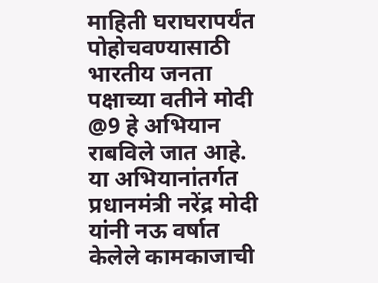माहिती घराघरापर्यंत पोहोचवण्यासाठी भारतीय जनता पक्षाच्या वतीने मोदी @9 हे अभियान राबविले जात आहे. या अभियानांतर्गत प्रधानमंत्री नरेंद्र मोदी यांनी नऊ वर्षात केलेले कामकाजाची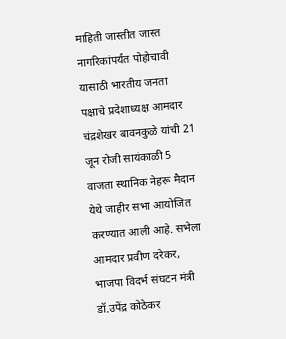माहिती जास्तीत जास्त नागरिकांपर्यंत पोहोचावी यासाठी भारतीय जनता पक्षाचे प्रदेशाध्यक्ष आमदार चंद्रशेखर बावनकुळे यांची 21 जून रोजी सायंकाळी 5 वाजता स्थानिक नेहरू मैदान येथे जाहीर सभा आयोजित करण्यात आली आहे. सभेला आमदार प्रवीण दरेकर, भाजपा विदर्भ संघटन मंत्री डॉ.उपेंद्र कोठेकर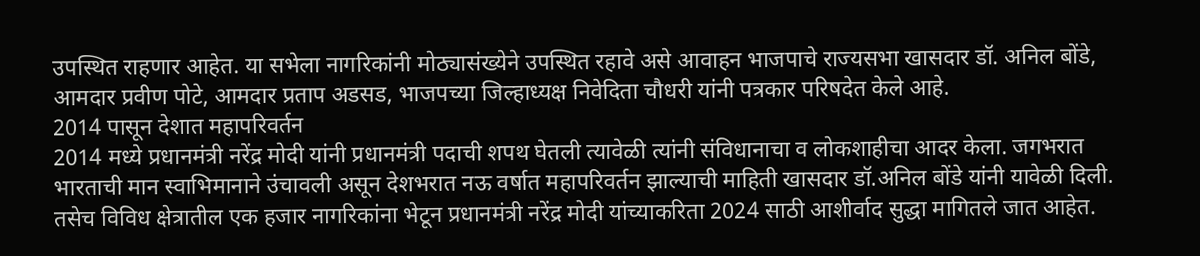उपस्थित राहणार आहेत. या सभेला नागरिकांनी मोठ्यासंख्येने उपस्थित रहावे असे आवाहन भाजपाचे राज्यसभा खासदार डॉ. अनिल बोंडे, आमदार प्रवीण पोटे, आमदार प्रताप अडसड, भाजपच्या जिल्हाध्यक्ष निवेदिता चौधरी यांनी पत्रकार परिषदेत केले आहे.
2014 पासून देशात महापरिवर्तन
2014 मध्ये प्रधानमंत्री नरेंद्र मोदी यांनी प्रधानमंत्री पदाची शपथ घेतली त्यावेळी त्यांनी संविधानाचा व लोकशाहीचा आदर केला. जगभरात भारताची मान स्वाभिमानाने उंचावली असून देशभरात नऊ वर्षात महापरिवर्तन झाल्याची माहिती खासदार डॉ.अनिल बोंडे यांनी यावेळी दिली. तसेच विविध क्षेत्रातील एक हजार नागरिकांना भेटून प्रधानमंत्री नरेंद्र मोदी यांच्याकरिता 2024 साठी आशीर्वाद सुद्धा मागितले जात आहेत.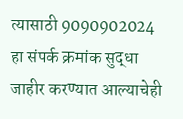त्यासाठी 9090902024 हा संपर्क क्रमांक सुद्धा जाहीर करण्यात आल्याचेही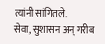त्यांनी सांगितले.
सेवा, सुशासन अन् गरीब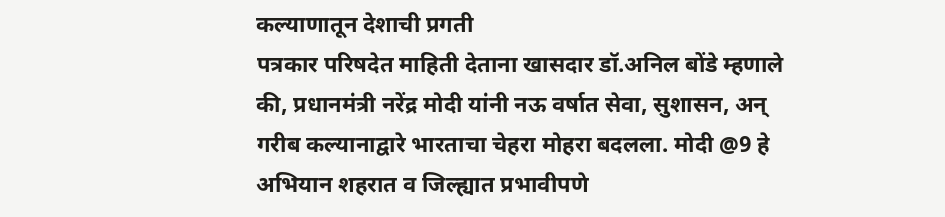कल्याणातून देशाची प्रगती
पत्रकार परिषदेत माहिती देताना खासदार डॉ.अनिल बोंडे म्हणाले की, प्रधानमंत्री नरेंद्र मोदी यांनी नऊ वर्षात सेवा, सुशासन, अन् गरीब कल्यानाद्वारे भारताचा चेहरा मोहरा बदलला. मोदी @9 हे अभियान शहरात व जिल्ह्यात प्रभावीपणे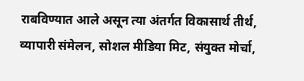राबविण्यात आले असून त्या अंतर्गत विकासार्थ तीर्थ, व्यापारी संमेलन, सोशल मीडिया मिट, संयुक्त मोर्चा,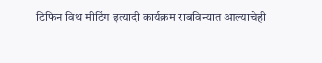टिफिन विथ मीटिंग इत्यादी कार्यक्रम राबविन्यात आल्याचेही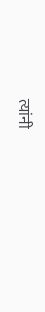त्यांनी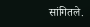सांगितले.